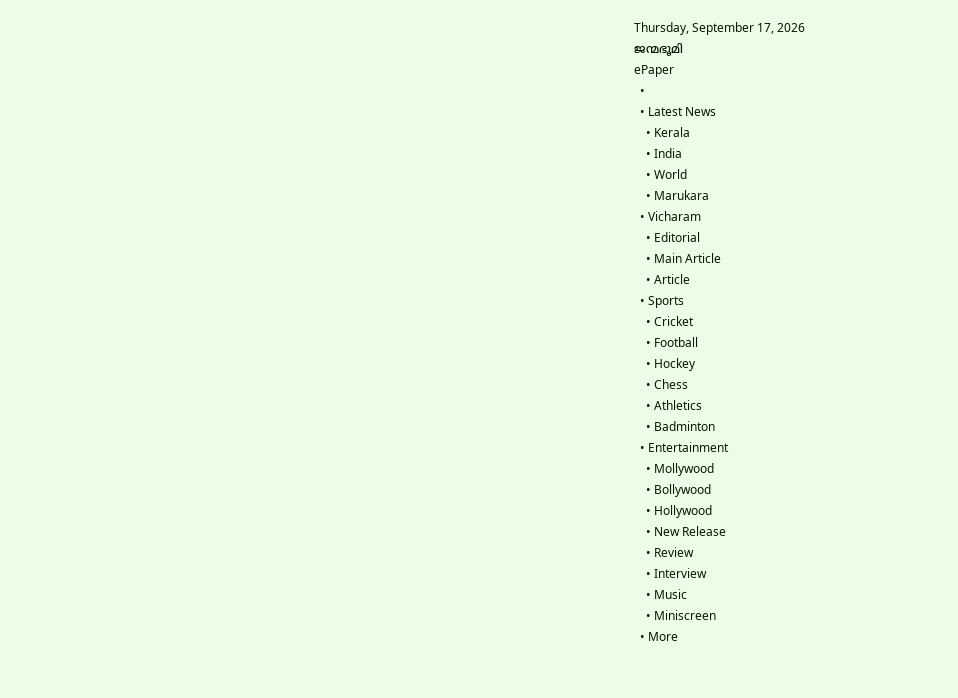Thursday, September 17, 2026
ജന്മഭൂമി
ePaper
  •
  • Latest News
    • Kerala
    • India
    • World
    • Marukara
  • Vicharam
    • Editorial
    • Main Article
    • Article
  • Sports
    • Cricket
    • Football
    • Hockey
    • Chess
    • Athletics
    • Badminton
  • Entertainment
    • Mollywood
    • Bollywood
    • Hollywood
    • New Release
    • Review
    • Interview
    • Music
    • Miniscreen
  • More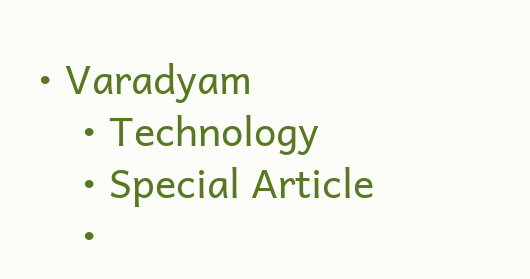• Varadyam
    • Technology
    • Special Article
    •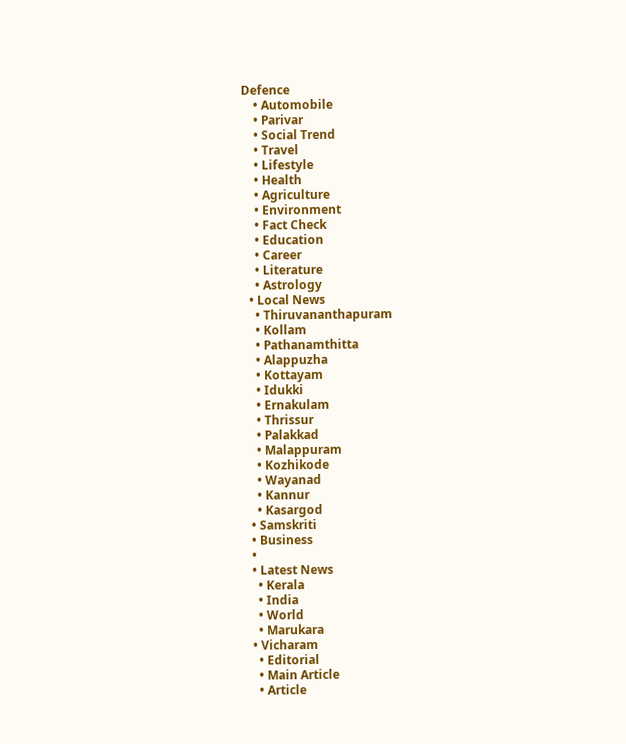Defence
    • Automobile
    • Parivar
    • Social Trend
    • Travel
    • Lifestyle
    • Health
    • Agriculture
    • Environment
    • Fact Check
    • Education
    • Career
    • Literature
    • Astrology
  • Local News
    • Thiruvananthapuram
    • Kollam
    • Pathanamthitta
    • Alappuzha
    • Kottayam
    • Idukki
    • Ernakulam
    • Thrissur
    • Palakkad
    • Malappuram
    • Kozhikode
    • Wayanad
    • Kannur
    • Kasargod
  • Samskriti
  • Business
  •
  • Latest News
    • Kerala
    • India
    • World
    • Marukara
  • Vicharam
    • Editorial
    • Main Article
    • Article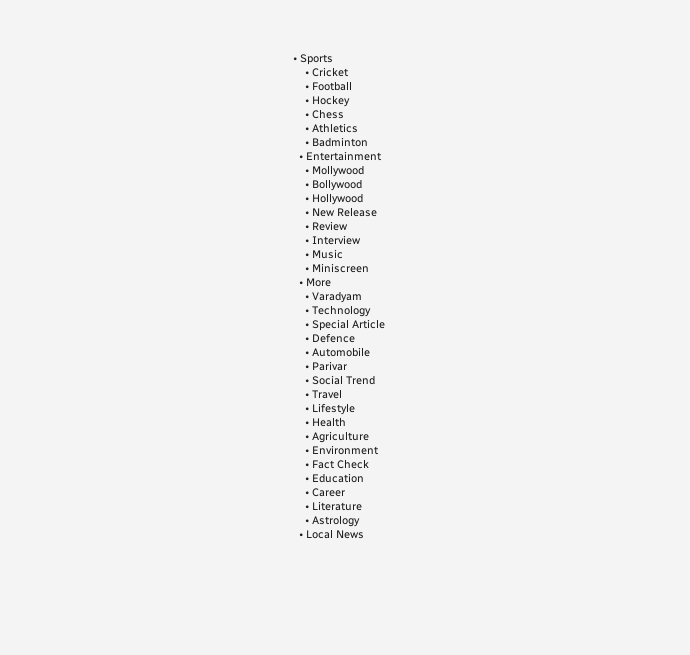• Sports
    • Cricket
    • Football
    • Hockey
    • Chess
    • Athletics
    • Badminton
  • Entertainment
    • Mollywood
    • Bollywood
    • Hollywood
    • New Release
    • Review
    • Interview
    • Music
    • Miniscreen
  • More
    • Varadyam
    • Technology
    • Special Article
    • Defence
    • Automobile
    • Parivar
    • Social Trend
    • Travel
    • Lifestyle
    • Health
    • Agriculture
    • Environment
    • Fact Check
    • Education
    • Career
    • Literature
    • Astrology
  • Local News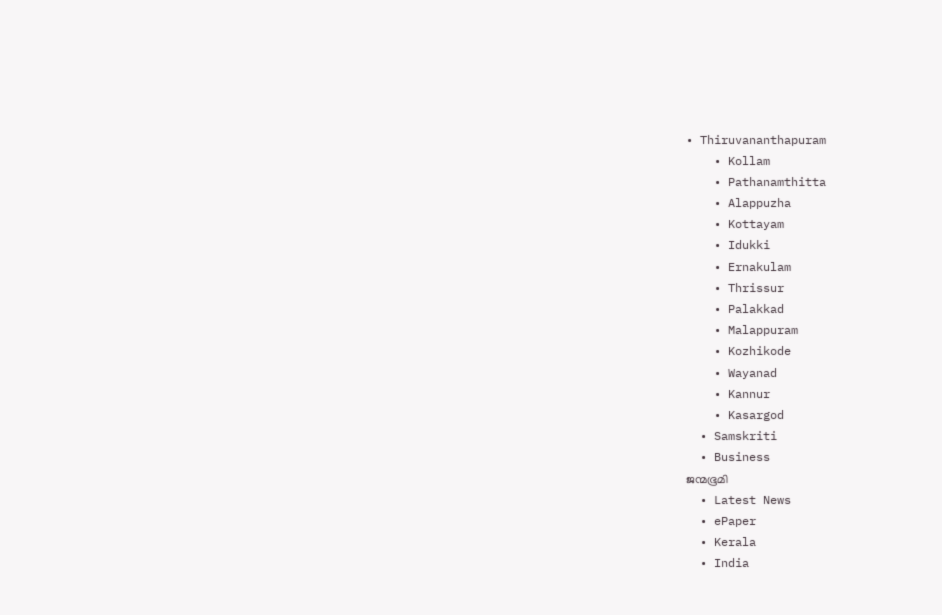• Thiruvananthapuram
    • Kollam
    • Pathanamthitta
    • Alappuzha
    • Kottayam
    • Idukki
    • Ernakulam
    • Thrissur
    • Palakkad
    • Malappuram
    • Kozhikode
    • Wayanad
    • Kannur
    • Kasargod
  • Samskriti
  • Business
ജന്മഭൂമി
  • Latest News
  • ePaper
  • Kerala
  • India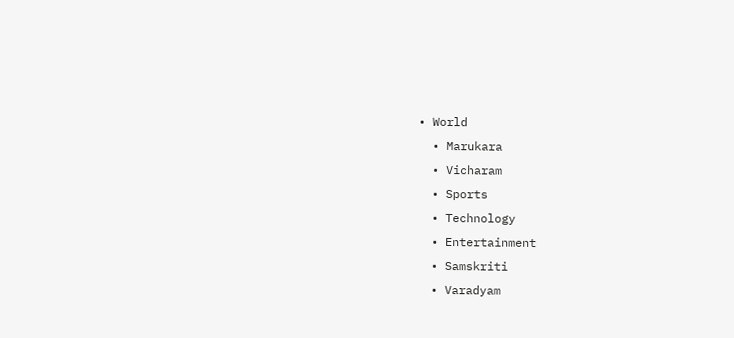• World
  • Marukara
  • Vicharam
  • Sports
  • Technology
  • Entertainment
  • Samskriti
  • Varadyam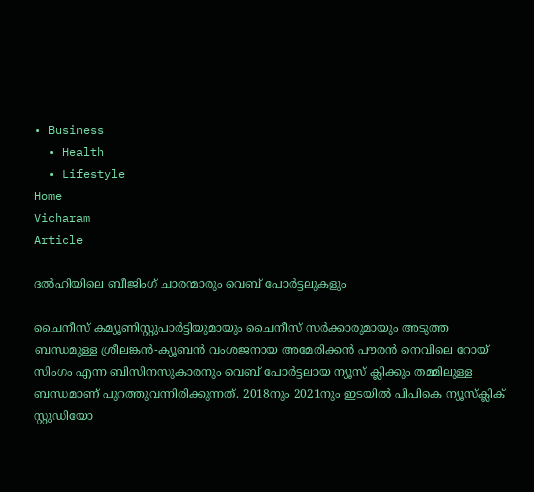• Business
  • Health
  • Lifestyle
Home
Vicharam
Article

ദല്‍ഹിയിലെ ബീജിംഗ് ചാരന്മാരും വെബ് പോര്‍ട്ടലുകളും

ചൈനീസ് കമ്യൂണിസ്റ്റുപാര്‍ട്ടിയുമായും ചൈനീസ് സര്‍ക്കാരുമായും അടുത്ത ബന്ധമുള്ള ശ്രീലങ്കന്‍-ക്യൂബന്‍ വംശജനായ അമേരിക്കന്‍ പൗരന്‍ നെവിലെ റോയ് സിംഗം എന്ന ബിസിനസുകാരനും വെബ് പോര്‍ട്ടലായ ന്യൂസ് ക്ലിക്കും തമ്മിലുള്ള ബന്ധമാണ് പുറത്തുവന്നിരിക്കുന്നത്. 2018നും 2021നും ഇടയില്‍ പിപികെ ന്യൂസ്‌ക്ലിക് സ്റ്റുഡിയോ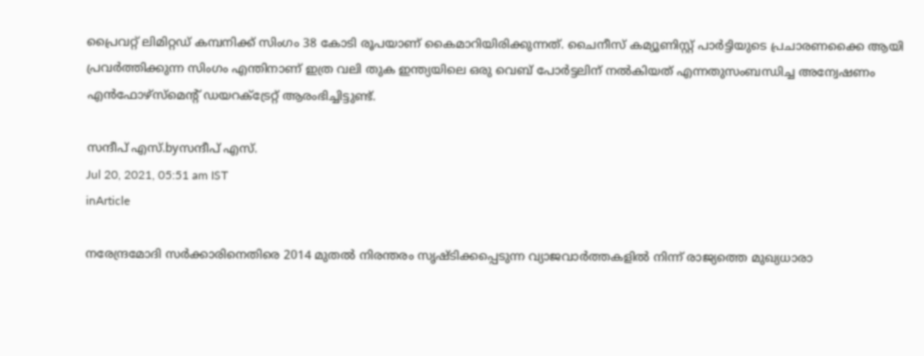പ്രൈവറ്റ് ലിമിറ്റഡ് കമ്പനിക്ക് സിംഗം 38 കോടി രൂപയാണ് കൈമാറിയിരിക്കുന്നത്. ചൈനീസ് കമ്യൂണിസ്റ്റ് പാര്‍ട്ടിയുടെ പ്രചാരണക്കൈ ആയി പ്രവര്‍ത്തിക്കുന്ന സിംഗം എന്തിനാണ് ഇത്ര വലി തുക ഇന്ത്യയിലെ ഒരു വെബ് പോര്‍ട്ടലിന് നല്‍കിയത് എന്നതുസംബന്ധിച്ച അന്വേഷണം എന്‍ഫോഴ്സ്മെന്റ് ഡയറക്ട്രേറ്റ് ആരംഭിച്ചിട്ടുണ്ട്.

സന്ദീപ്‌ എസ്.byസന്ദീപ്‌ എസ്.
Jul 20, 2021, 05:51 am IST
inArticle

നരേന്ദ്രമോദി സര്‍ക്കാരിനെതിരെ 2014 മുതല്‍ നിരന്തരം സൃഷ്ടിക്കപ്പെടുന്ന വ്യാജവാര്‍ത്തകളില്‍ നിന്ന് രാജ്യത്തെ മുഖ്യധാരാ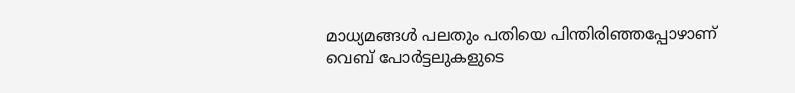മാധ്യമങ്ങള്‍ പലതും പതിയെ പിന്തിരിഞ്ഞപ്പോഴാണ് വെബ് പോര്‍ട്ടലുകളുടെ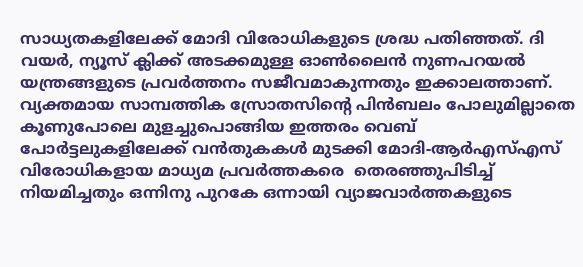സാധ്യതകളിലേക്ക് മോദി വിരോധികളുടെ ശ്രദ്ധ പതിഞ്ഞത്. ദി വയര്‍, ന്യൂസ് ക്ലിക്ക് അടക്കമുള്ള ഓണ്‍ലൈന്‍ നുണപറയല്‍ യന്ത്രങ്ങളുടെ പ്രവര്‍ത്തനം സജീവമാകുന്നതും ഇക്കാലത്താണ്. വ്യക്തമായ സാമ്പത്തിക സ്രോതസിന്റെ പിന്‍ബലം പോലുമില്ലാതെ കൂണുപോലെ മുളച്ചുപൊങ്ങിയ ഇത്തരം വെബ് പോര്‍ട്ടലുകളിലേക്ക് വന്‍തുകകള്‍ മുടക്കി മോദി-ആര്‍എസ്എസ് വിരോധികളായ മാധ്യമ പ്രവര്‍ത്തകരെ  തെരഞ്ഞുപിടിച്ച് നിയമിച്ചതും ഒന്നിനു പുറകേ ഒന്നായി വ്യാജവാര്‍ത്തകളുടെ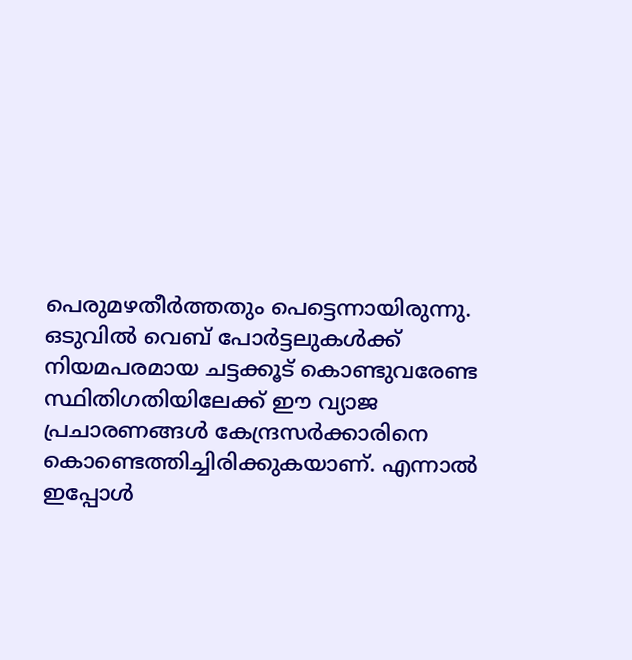പെരുമഴതീര്‍ത്തതും പെട്ടെന്നായിരുന്നു. ഒടുവില്‍ വെബ് പോര്‍ട്ടലുകള്‍ക്ക് നിയമപരമായ ചട്ടക്കൂട് കൊണ്ടുവരേണ്ട സ്ഥിതിഗതിയിലേക്ക് ഈ വ്യാജ പ്രചാരണങ്ങള്‍ കേന്ദ്രസര്‍ക്കാരിനെ കൊണ്ടെത്തിച്ചിരിക്കുകയാണ്. എന്നാല്‍ ഇപ്പോള്‍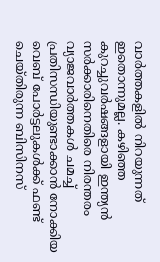വാര്‍ത്തകളില്‍ നിറയുന്നത് ഇതൊന്നുമല്ല. കഴിഞ്ഞ കുറച്ചുവര്‍ഷങ്ങളായി ഇന്ത്യന്‍ സര്‍ക്കാരിനെതിരെ നിരന്തരം വ്യാജവാര്‍ത്തകള്‍ ചമച്ച് പ്രതിസന്ധിയുണ്ടാക്കാന്‍ നോക്കിയ വെബ് പോര്‍ട്ടലുകള്‍ക്ക് ഫണ്ട് ചെയ്തിരുന്ന ബിസിനസ്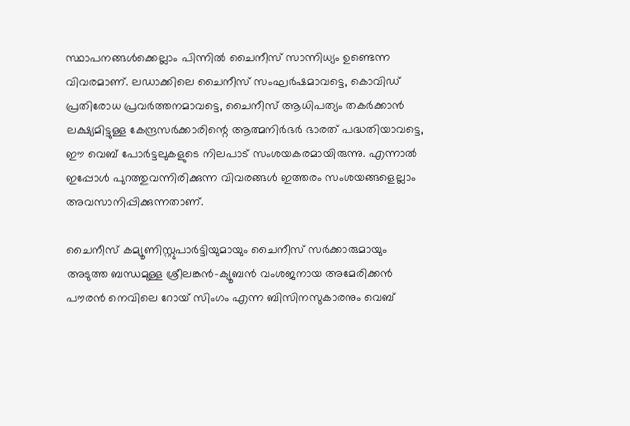സ്ഥാപനങ്ങള്‍ക്കെല്ലാം പിന്നില്‍ ചൈനീസ് സാന്നിധ്യം ഉണ്ടെന്ന വിവരമാണ്. ലഡാക്കിലെ ചൈനീസ് സംഘര്‍ഷമാവട്ടെ, കൊവിഡ് പ്രതിരോധ പ്രവര്‍ത്തനമാവട്ടെ, ചൈനീസ് ആധിപത്യം തകര്‍ക്കാന്‍ ലക്ഷ്യമിട്ടുള്ള കേന്ദ്രസര്‍ക്കാരിന്റെ ആത്മനിര്‍ഭര്‍ ഭാരത് പദ്ധതിയാവട്ടെ, ഈ വെബ് പോര്‍ട്ടലുകളുടെ നിലപാട് സംശയകരമായിരുന്നു. എന്നാല്‍ ഇപ്പോള്‍ പുറത്തുവന്നിരിക്കുന്ന വിവരങ്ങള്‍ ഇത്തരം സംശയങ്ങളെല്ലാം അവസാനിപ്പിക്കുന്നതാണ്.

ചൈനീസ് കമ്യൂണിസ്റ്റുപാര്‍ട്ടിയുമായും ചൈനീസ് സര്‍ക്കാരുമായും അടുത്ത ബന്ധമുള്ള ശ്രീലങ്കന്‍-ക്യൂബന്‍ വംശജനായ അമേരിക്കന്‍ പൗരന്‍ നെവിലെ റോയ് സിംഗം എന്ന ബിസിനസുകാരനും വെബ്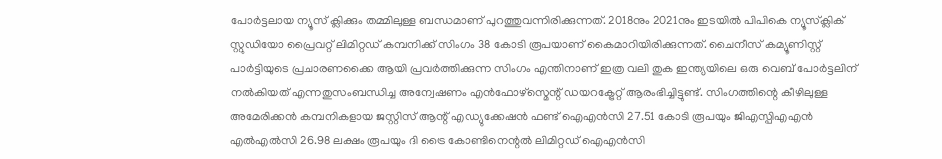പോര്‍ട്ടലായ ന്യൂസ് ക്ലിക്കും തമ്മിലുള്ള ബന്ധമാണ് പുറത്തുവന്നിരിക്കുന്നത്. 2018നും 2021നും ഇടയില്‍ പിപികെ ന്യൂസ്‌ക്ലിക് സ്റ്റുഡിയോ പ്രൈവറ്റ് ലിമിറ്റഡ് കമ്പനിക്ക് സിംഗം 38 കോടി രൂപയാണ് കൈമാറിയിരിക്കുന്നത്. ചൈനീസ് കമ്യൂണിസ്റ്റ് പാര്‍ട്ടിയുടെ പ്രചാരണക്കൈ ആയി പ്രവര്‍ത്തിക്കുന്ന സിംഗം എന്തിനാണ് ഇത്ര വലി തുക ഇന്ത്യയിലെ ഒരു വെബ് പോര്‍ട്ടലിന് നല്‍കിയത് എന്നതുസംബന്ധിച്ച അന്വേഷണം എന്‍ഫോഴ്സ്മെന്റ് ഡയറക്ട്രേറ്റ് ആരംഭിച്ചിട്ടുണ്ട്. സിംഗത്തിന്റെ കീഴിലുള്ള അമേരിക്കന്‍ കമ്പനികളായ ജസ്റ്റിസ് ആന്റ് എഡ്യുക്കേഷന്‍ ഫണ്ട് ഐഎന്‍സി 27.51 കോടി രൂപയും ജിഎസ്പിഎഎന്‍ എല്‍എല്‍സി 26.98 ലക്ഷം രൂപയും ദി ട്രൈ കോണ്ടിനെന്റല്‍ ലിമിറ്റഡ് ഐഎന്‍സി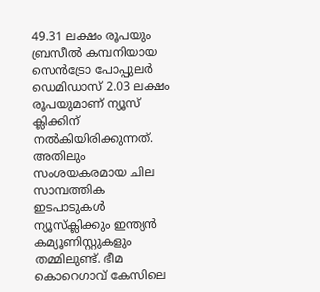49.31 ലക്ഷം രൂപയും ബ്രസീല്‍ കമ്പനിയായ സെന്‍ട്രോ പോപ്പുലര്‍ ഡെമിഡാസ് 2.03 ലക്ഷം രൂപയുമാണ് ന്യൂസ് ക്ലിക്കിന് നല്‍കിയിരിക്കുന്നത്. അതിലും സംശയകരമായ ചില സാമ്പത്തിക ഇടപാടുകള്‍ ന്യൂസ്‌ക്ലിക്കും ഇന്ത്യന്‍ കമ്യൂണിസ്റ്റുകളും തമ്മിലുണ്ട്. ഭീമ കൊറെഗാവ് കേസിലെ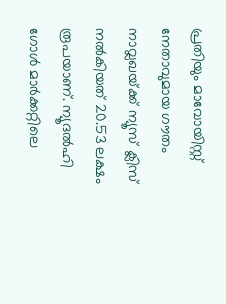പ്രതിയും മാവോയിസ്റ്റ് നേതാവുമായ ഗൗതം നാവ്ലഖയ്‌ക്ക് ന്യൂസ് ക്ലിസ് നല്‍കിയത് 20.53 ലക്ഷം രൂപയാണ്. ന്യൂദല്‍ഹി ഗോള്‍ മാര്‍ക്കറ്റിലെ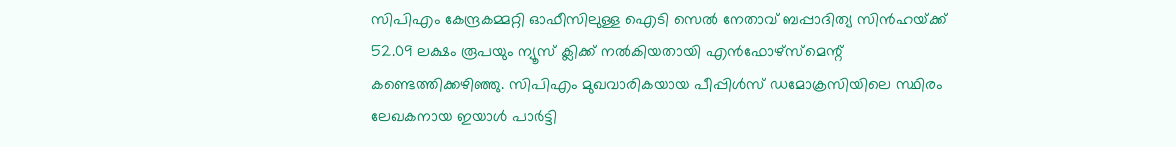സിപിഎം കേന്ദ്രകമ്മറ്റി ഓഫീസിലുള്ള ഐടി സെല്‍ നേതാവ് ബപ്പാദിത്യ സിന്‍ഹയ്‌ക്ക് 52.09 ലക്ഷം രൂപയും ന്യൂസ് ക്ലിക്ക് നല്‍കിയതായി എന്‍ഫോഴ്സ്മെന്റ് കണ്ടെത്തിക്കഴിഞ്ഞു. സിപിഎം മുഖവാരികയായ പീപ്പിള്‍സ് ഡമോക്രസിയിലെ സ്ഥിരം ലേഖകനായ ഇയാള്‍ പാര്‍ട്ടി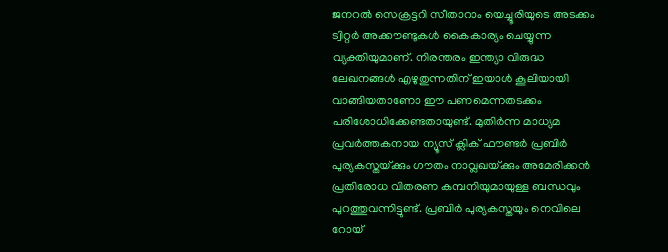ജനറല്‍ സെക്രട്ടറി സീതാറാം യെച്ചൂരിയുടെ അടക്കം ട്വിറ്റര്‍ അക്കൗണ്ടുകള്‍ കൈകാര്യം ചെയ്യുന്ന വ്യക്തിയുമാണ്. നിരന്തരം ഇന്ത്യാ വിരുദ്ധ ലേഖനങ്ങള്‍ എഴുതുന്നതിന് ഇയാള്‍ കൂലിയായി വാങ്ങിയതാണോ ഈ പണമെന്നതടക്കം പരിശോധിക്കേണ്ടതായുണ്ട്. മുതിര്‍ന്ന മാധ്യമ പ്രവര്‍ത്തകനായ ന്യൂസ് ക്ലിക് ഫൗണ്ടര്‍ പ്രബിര്‍ പുര്യകസ്തയ്‌ക്കും ഗൗതം നാവ്ലഖയ്‌ക്കും അമേരിക്കന്‍ പ്രതിരോധ വിതരണ കമ്പനിയുമായുള്ള ബന്ധവും പുറത്തുവന്നിട്ടുണ്ട്. പ്രബിര്‍ പുര്യകസ്തയും നെവിലെ റോയ്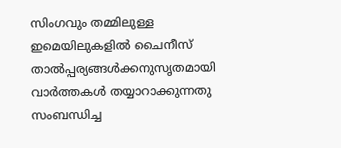സിംഗവും തമ്മിലുള്ള ഇമെയിലുകളില്‍ ചൈനീസ് താല്‍പ്പര്യങ്ങള്‍ക്കനുസൃതമായി വാര്‍ത്തകള്‍ തയ്യാറാക്കുന്നതു സംബന്ധിച്ച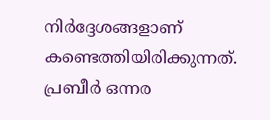നിര്‍ദ്ദേശങ്ങളാണ് കണ്ടെത്തിയിരിക്കുന്നത്. പ്രബീര്‍ ഒന്നര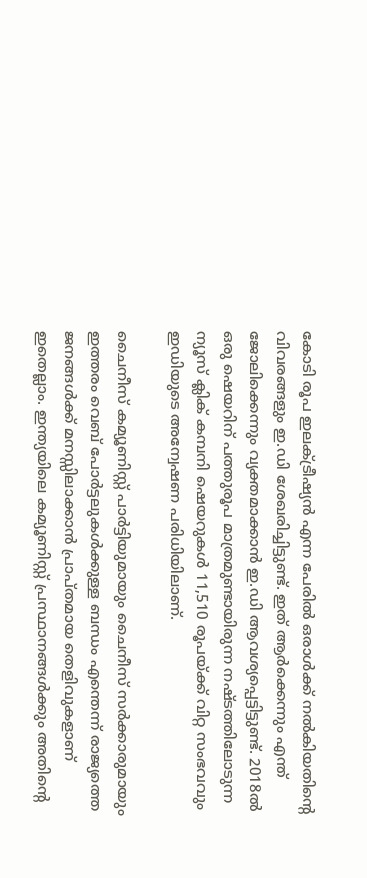കോടി രൂപ ഇലക്ട്രീഷ്യന്‍ എന്ന പേരില്‍ ഒരാള്‍ക്ക് നല്‍കിയതിന്റെ വിവരങ്ങളും ഇ.ഡി ശേഖരിച്ചിട്ടുണ്ട്. ഇത് ആര്‍ക്കെന്നും എന്ത് ജോലിക്കെന്നും വ്യക്തമാക്കാന്‍ ഇ.ഡി ആവശ്യപ്പെട്ടിട്ടുണ്ട്. 2018ല്‍ ഒരു ഷെയറിന് പത്തുരൂപ മാത്രമുണ്ടായിരുന്ന നഷ്ടത്തിലോടുന്ന ന്യൂസ് ക്ലിക് കമ്പനി ഷെയറുകള്‍ 11,510 രൂപയ്‌ക്ക് വിറ്റ സംഭവവും ഇഡിയുടെ അന്വേഷണ പരിധിയിലാണ്.

ചൈനീസ് കമ്യൂണിസ്റ്റ് പാര്‍ട്ടിയുമായും ചൈനീസ് സര്‍ക്കാരുമായും ഇത്തരം വെബ് പോര്‍ട്ടലുകള്‍ക്കുള്ള ബന്ധം എന്തെന്ന് രാജ്യത്തെ ജനങ്ങള്‍ക്ക് മനസ്സിലാക്കാന്‍ പ്രാപ്തമായ തെളിവുകളാണ് ഇതെല്ലാം. ഇന്ത്യയിലെ കമ്യൂണിസ്റ്റ് പ്രസ്ഥാനങ്ങള്‍ക്കും അതിന്റെ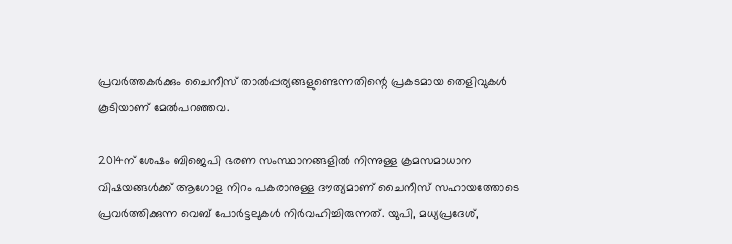പ്രവര്‍ത്തകര്‍ക്കും ചൈനീസ് താല്‍പ്പര്യങ്ങളുണ്ടെന്നതിന്റെ പ്രകടമായ തെളിവുകള്‍ കൂടിയാണ് മേല്‍പറഞ്ഞവ.

2014ന് ശേഷം ബിജെപി ഭരണ സംസ്ഥാനങ്ങളില്‍ നിന്നുള്ള ക്രമസമാധാന വിഷയങ്ങള്‍ക്ക് ആഗോള നിറം പകരാനുള്ള ദൗത്യമാണ് ചൈനീസ് സഹായത്തോടെ പ്രവര്‍ത്തിക്കുന്ന വെബ് പോര്‍ട്ടലുകള്‍ നിര്‍വഹിച്ചിരുന്നത്. യുപി, മധ്യപ്രദേശ്,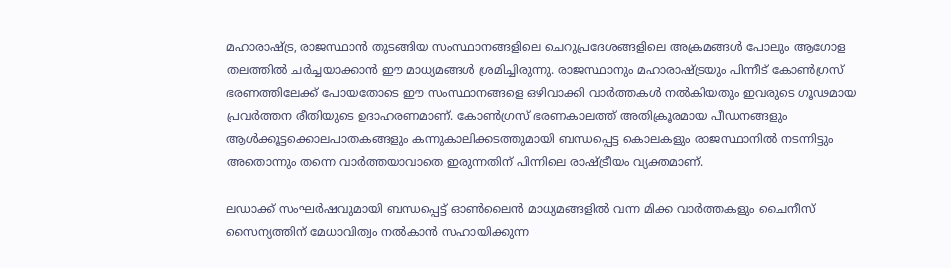മഹാരാഷ്‌ട്ര, രാജസ്ഥാന്‍ തുടങ്ങിയ സംസ്ഥാനങ്ങളിലെ ചെറുപ്രദേശങ്ങളിലെ അക്രമങ്ങള്‍ പോലും ആഗോള തലത്തില്‍ ചര്‍ച്ചയാക്കാന്‍ ഈ മാധ്യമങ്ങള്‍ ശ്രമിച്ചിരുന്നു. രാജസ്ഥാനും മഹാരാഷ്‌ട്രയും പിന്നീട് കോണ്‍ഗ്രസ് ഭരണത്തിലേക്ക് പോയതോടെ ഈ സംസ്ഥാനങ്ങളെ ഒഴിവാക്കി വാര്‍ത്തകള്‍ നല്‍കിയതും ഇവരുടെ ഗൂഢമായ പ്രവര്‍ത്തന രീതിയുടെ ഉദാഹരണമാണ്. കോണ്‍ഗ്രസ് ഭരണകാലത്ത് അതിക്രൂരമായ പീഡനങ്ങളും ആള്‍ക്കൂട്ടക്കൊലപാതകങ്ങളും കന്നുകാലിക്കടത്തുമായി ബന്ധപ്പെട്ട കൊലകളും രാജസ്ഥാനില്‍ നടന്നിട്ടും അതൊന്നും തന്നെ വാര്‍ത്തയാവാതെ ഇരുന്നതിന് പിന്നിലെ രാഷ്‌ട്രീയം വ്യക്തമാണ്.

ലഡാക്ക് സംഘര്‍ഷവുമായി ബന്ധപ്പെട്ട് ഓണ്‍ലൈന്‍ മാധ്യമങ്ങളില്‍ വന്ന മിക്ക വാര്‍ത്തകളും ചൈനീസ് സൈന്യത്തിന് മേധാവിത്വം നല്‍കാന്‍ സഹായിക്കുന്ന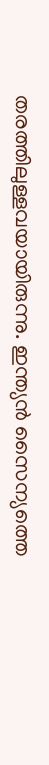തരത്തിലുള്ളവയായിരുന്നു. ഇന്ത്യന്‍ സൈന്യത്തെ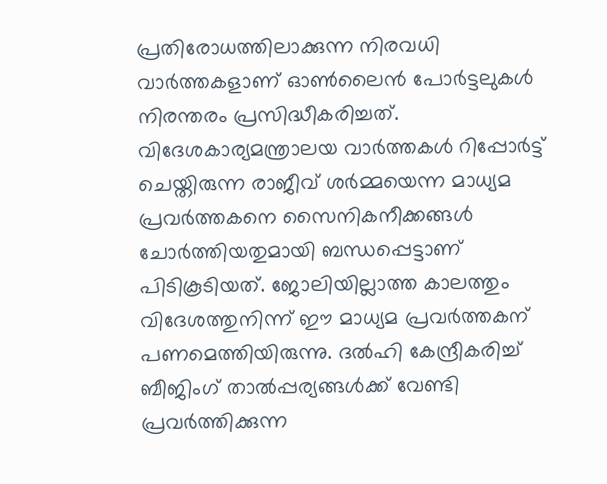പ്രതിരോധത്തിലാക്കുന്ന നിരവധി വാര്‍ത്തകളാണ് ഓണ്‍ലൈന്‍ പോര്‍ട്ടലുകള്‍ നിരന്തരം പ്രസിദ്ധീകരിച്ചത്. വിദേശകാര്യമന്ത്രാലയ വാര്‍ത്തകള്‍ റിപ്പോര്‍ട്ട് ചെയ്തിരുന്ന രാജീവ് ശര്‍മ്മയെന്ന മാധ്യമ പ്രവര്‍ത്തകനെ സൈനികനീക്കങ്ങള്‍ ചോര്‍ത്തിയതുമായി ബന്ധപ്പെട്ടാണ് പിടികൂടിയത്. ജോലിയില്ലാത്ത കാലത്തും വിദേശത്തുനിന്ന് ഈ മാധ്യമ പ്രവര്‍ത്തകന് പണമെത്തിയിരുന്നു. ദല്‍ഹി കേന്ദ്രീകരിച്ച് ബീജിംഗ് താല്‍പ്പര്യങ്ങള്‍ക്ക് വേണ്ടി പ്രവര്‍ത്തിക്കുന്ന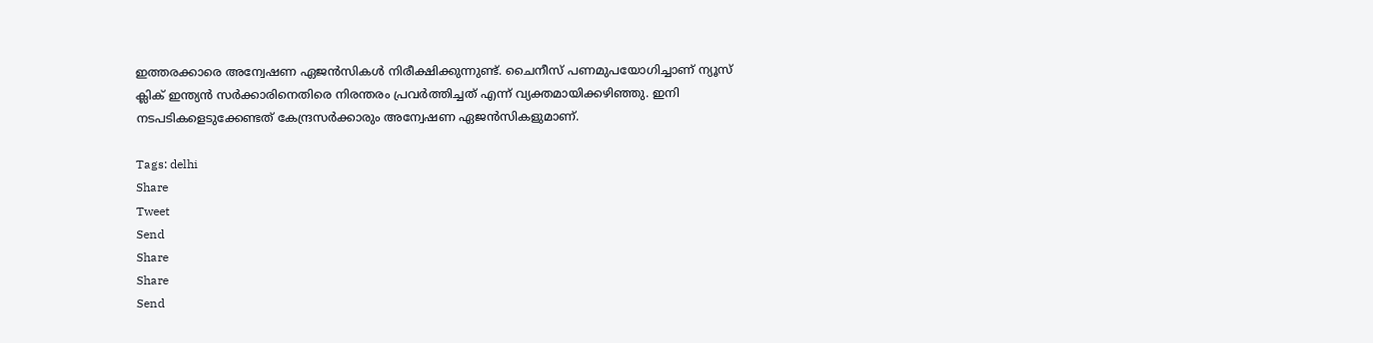ഇത്തരക്കാരെ അന്വേഷണ ഏജന്‍സികള്‍ നിരീക്ഷിക്കുന്നുണ്ട്. ചൈനീസ് പണമുപയോഗിച്ചാണ് ന്യൂസ് ക്ലിക് ഇന്ത്യന്‍ സര്‍ക്കാരിനെതിരെ നിരന്തരം പ്രവര്‍ത്തിച്ചത് എന്ന് വ്യക്തമായിക്കഴിഞ്ഞു. ഇനി നടപടികളെടുക്കേണ്ടത് കേന്ദ്രസര്‍ക്കാരും അന്വേഷണ ഏജന്‍സികളുമാണ്.

Tags: delhi
Share
Tweet
Send
Share
Share
Send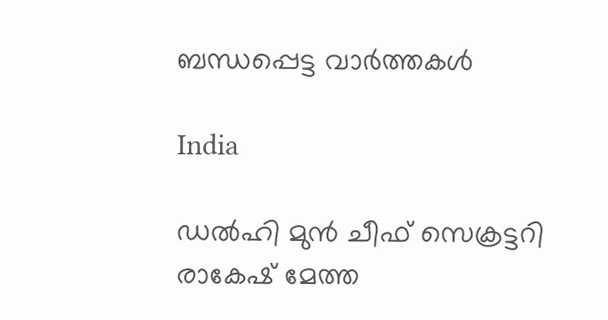ബന്ധപ്പെട്ട വാര്‍ത്തകള്‍

India

ഡൽഹി മുൻ ചീഫ് സെക്രട്ടറി രാകേഷ് മേത്ത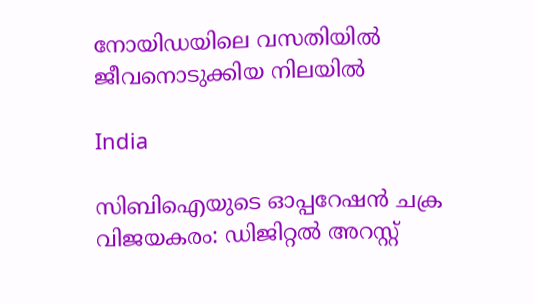നോയിഡയിലെ വസതിയിൽ ജീവനൊടുക്കിയ നിലയിൽ

India

സിബിഐയുടെ ഓപ്പറേഷൻ ചക്ര വിജയകരം: ഡിജിറ്റൽ അറസ്റ്റ്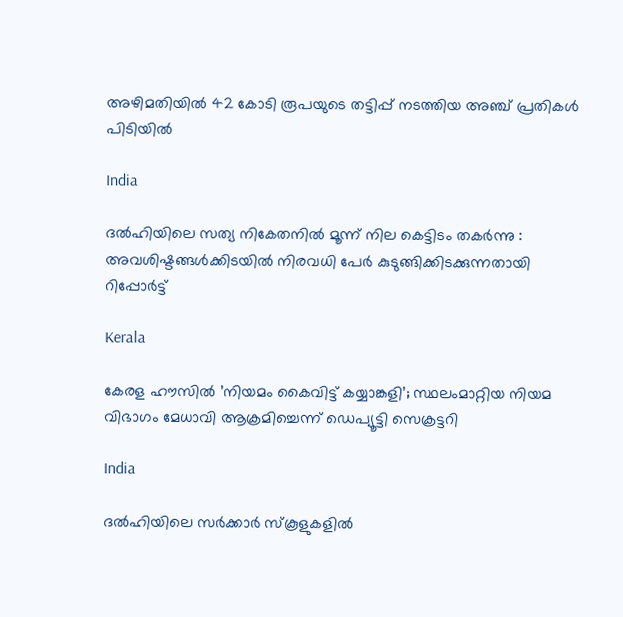അഴിമതിയിൽ 42 കോടി രൂപയുടെ തട്ടിപ്പ് നടത്തിയ അഞ്ച് പ്രതികൾ പിടിയിൽ

India

ദൽഹിയിലെ സത്യ നികേതനിൽ മൂന്ന് നില കെട്ടിടം തകർന്നു : അവശിഷ്ടങ്ങൾക്കിടയിൽ നിരവധി പേർ കുടുങ്ങിക്കിടക്കുന്നതായി റിപ്പോർട്ട്

Kerala

കേരള ഹൗസില്‍ ’നിയമം കൈവിട്ട് കയ്യാങ്കളി’; സ്ഥലംമാറ്റിയ നിയമ വിഭാഗം മേധാവി ആക്രമിച്ചെന്ന് ഡെപ്യൂട്ടി സെക്രട്ടറി

India

ദല്‍ഹിയിലെ സര്‍ക്കാര്‍ സ്‌കൂളുകളില്‍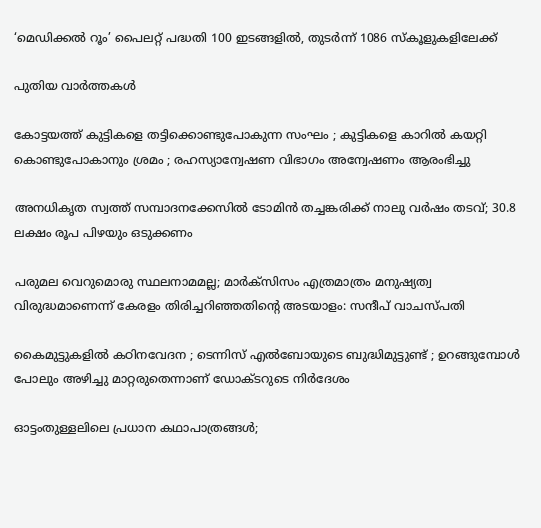‘മെഡിക്കല്‍ റൂം’ പൈലറ്റ് പദ്ധതി 100 ഇടങ്ങളില്‍, തുടര്‍ന്ന് 1086 സ്‌കൂളുകളിലേക്ക്

പുതിയ വാര്‍ത്തകള്‍

കോട്ടയത്ത് കുട്ടികളെ തട്ടിക്കൊണ്ടുപോകുന്ന സംഘം ; കുട്ടികളെ കാറിൽ കയറ്റി കൊണ്ടുപോകാനും ശ്രമം ; രഹസ്യാന്വേഷണ വിഭാഗം അന്വേഷണം ആരംഭിച്ചു

അനധികൃത സ്വത്ത് സമ്പാദനക്കേസിൽ ടോമിൻ തച്ചങ്കരിക്ക് നാലു വർഷം തടവ്; 30.8 ലക്ഷം രൂപ പിഴയും ഒടുക്കണം

പരുമല വെറുമൊരു സ്ഥലനാമമല്ല; മാർക്സിസം എത്രമാത്രം മനുഷ്യത്വ വിരുദ്ധമാണെന്ന് കേരളം തിരിച്ചറിഞ്ഞതിന്റെ അടയാളം: സന്ദീപ് വാചസ്പതി

കൈമുട്ടുകളില്‍ കഠിനവേദന ; ടെന്നിസ് എൽബോയുടെ ബുദ്ധിമുട്ടുണ്ട് ; ഉറങ്ങുമ്പോൾ പോലും അഴിച്ചു മാറ്റരുതെന്നാണ് ഡോക്ടറുടെ നിർദേശം

ഓട്ടംതുള്ളലിലെ പ്രധാന കഥാപാത്രങ്ങൾ;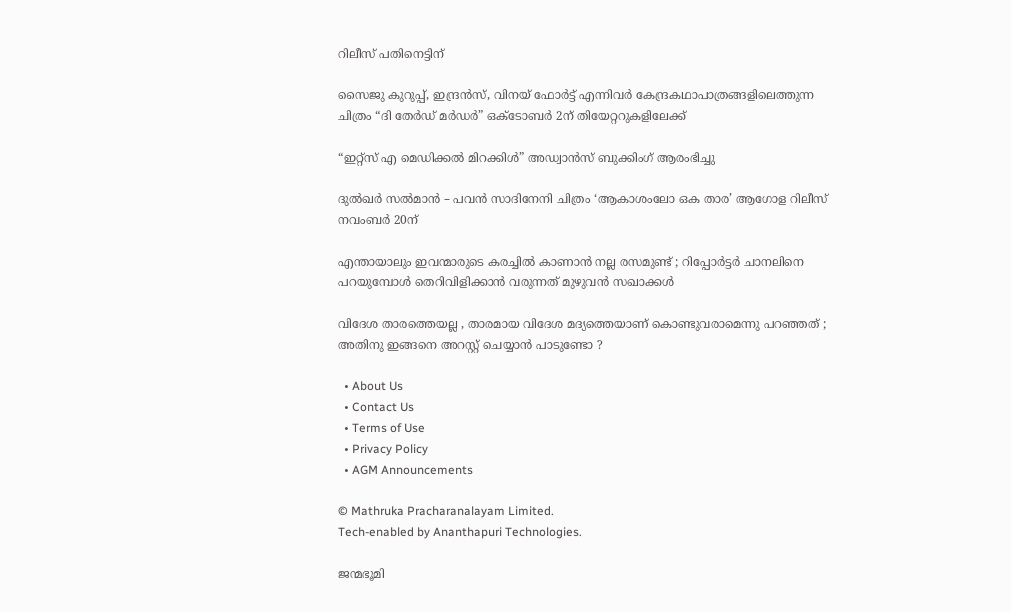റിലീസ് പതിനെട്ടിന്

സൈജു കുറുപ്പ്, ഇന്ദ്രൻസ്, വിനയ് ഫോർട്ട് എന്നിവർ കേന്ദ്രകഥാപാത്രങ്ങളിലെത്തുന്ന ചിത്രം “ദി തേർഡ് മർഡർ” ഒക്ടോബർ 2ന് തിയേറ്ററുകളിലേക്ക്

“ഇറ്റ്സ് എ മെഡിക്കൽ മിറക്കിൾ” അഡ്വാൻസ് ബുക്കിംഗ് ആരംഭിച്ചു

ദുൽഖർ സൽമാൻ – പവൻ സാദിനേനി ചിത്രം ‘ആകാശംലോ ഒക താര’ ആഗോള റിലീസ് നവംബർ 20ന്

എന്തായാലും ഇവന്മാരുടെ കരച്ചിൽ കാണാൻ നല്ല രസമുണ്ട് ; റിപ്പോർട്ടർ ചാനലിനെ പറയുമ്പോൾ തെറിവിളിക്കാൻ വരുന്നത് മുഴുവൻ സഖാക്കൾ

വിദേശ താരത്തെയല്ല , താരമായ വിദേശ മദ്യത്തെയാണ് കൊണ്ടുവരാമെന്നു പറഞ്ഞത് ; അതിനു ഇങ്ങനെ അറസ്റ്റ് ചെയ്യാൻ പാടുണ്ടോ ?

  • About Us
  • Contact Us
  • Terms of Use
  • Privacy Policy
  • AGM Announcements

© Mathruka Pracharanalayam Limited.
Tech-enabled by Ananthapuri Technologies.

ജന്മഭൂമി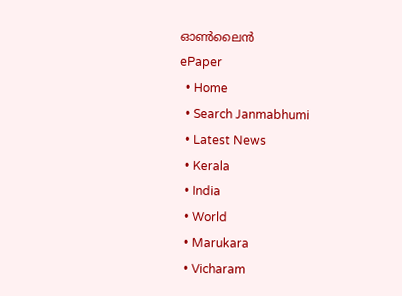ഓണ്‍ലൈന്‍
ePaper
  • Home
  • Search Janmabhumi
  • Latest News
  • Kerala
  • India
  • World
  • Marukara
  • Vicharam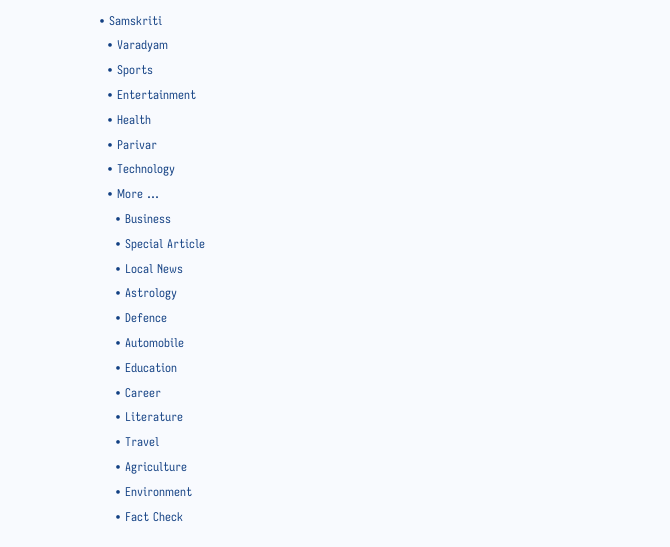• Samskriti
  • Varadyam
  • Sports
  • Entertainment
  • Health
  • Parivar
  • Technology
  • More …
    • Business
    • Special Article
    • Local News
    • Astrology
    • Defence
    • Automobile
    • Education
    • Career
    • Literature
    • Travel
    • Agriculture
    • Environment
    • Fact Check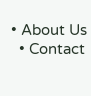• About Us
  • Contact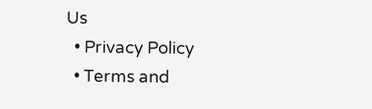Us
  • Privacy Policy
  • Terms and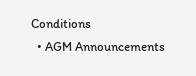Conditions
  • AGM Announcements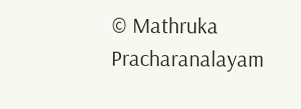© Mathruka Pracharanalayam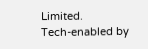Limited.
Tech-enabled by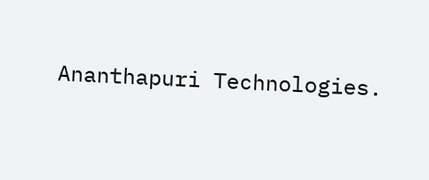Ananthapuri Technologies.